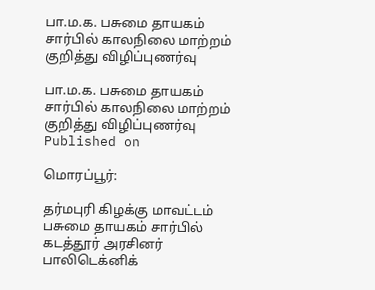பா.ம.க. பசுமை தாயகம் சார்பில் காலநிலை மாற்றம் குறித்து விழிப்புணர்வு

பா.ம.க. பசுமை தாயகம் சார்பில் காலநிலை மாற்றம் குறித்து விழிப்புணர்வு
Published on

மொரப்பூர்:

தர்மபுரி கிழக்கு மாவட்டம் பசுமை தாயகம் சார்பில் கடத்தூர் அரசினர் பாலிடெக்னிக்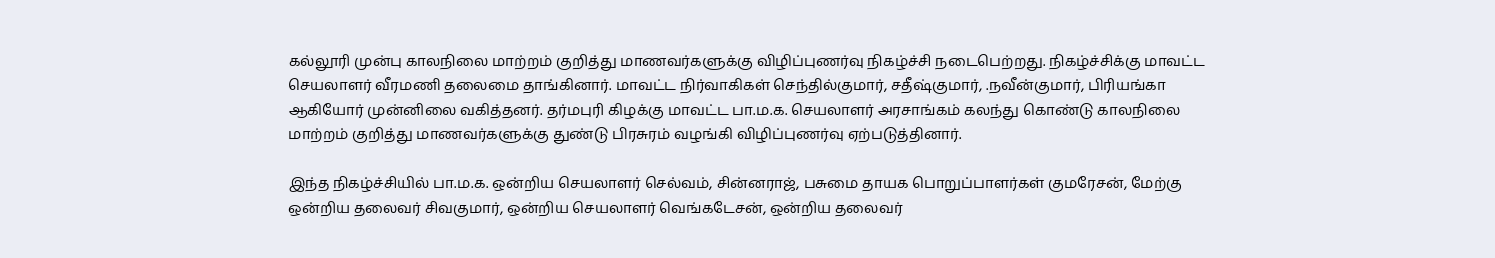கல்லூரி முன்பு காலநிலை மாற்றம் குறித்து மாணவர்களுக்கு விழிப்புணர்வு நிகழ்ச்சி நடைபெற்றது. நிகழ்ச்சிக்கு மாவட்ட செயலாளர் வீரமணி தலைமை தாங்கினார். மாவட்ட நிர்வாகிகள் செந்தில்குமார், சதீஷ்குமார், .நவீன்குமார், பிரியங்கா ஆகியோர் முன்னிலை வகித்தனர். தர்மபுரி கிழக்கு மாவட்ட பா.ம.க. செயலாளர் அரசாங்கம் கலந்து கொண்டு காலநிலை மாற்றம் குறித்து மாணவர்களுக்கு துண்டு பிரசுரம் வழங்கி விழிப்புணர்வு ஏற்படுத்தினார்.

இந்த நிகழ்ச்சியில் பா.ம.க. ஒன்றிய செயலாளர் செல்வம், சின்னராஜ், பசுமை தாயக பொறுப்பாளர்கள் குமரேசன், மேற்கு ஒன்றிய தலைவர் சிவகுமார், ஒன்றிய செயலாளர் வெங்கடேசன், ஒன்றிய தலைவர்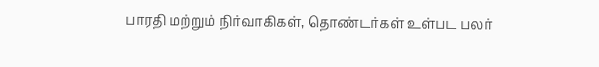பாரதி மற்றும் நிர்வாகிகள், தொண்டர்கள் உள்பட பலர்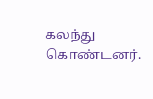கலந்து கொண்டனர்.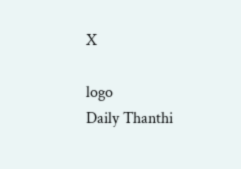X

logo
Daily Thanthi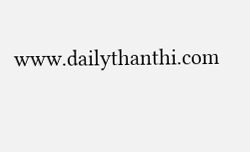www.dailythanthi.com